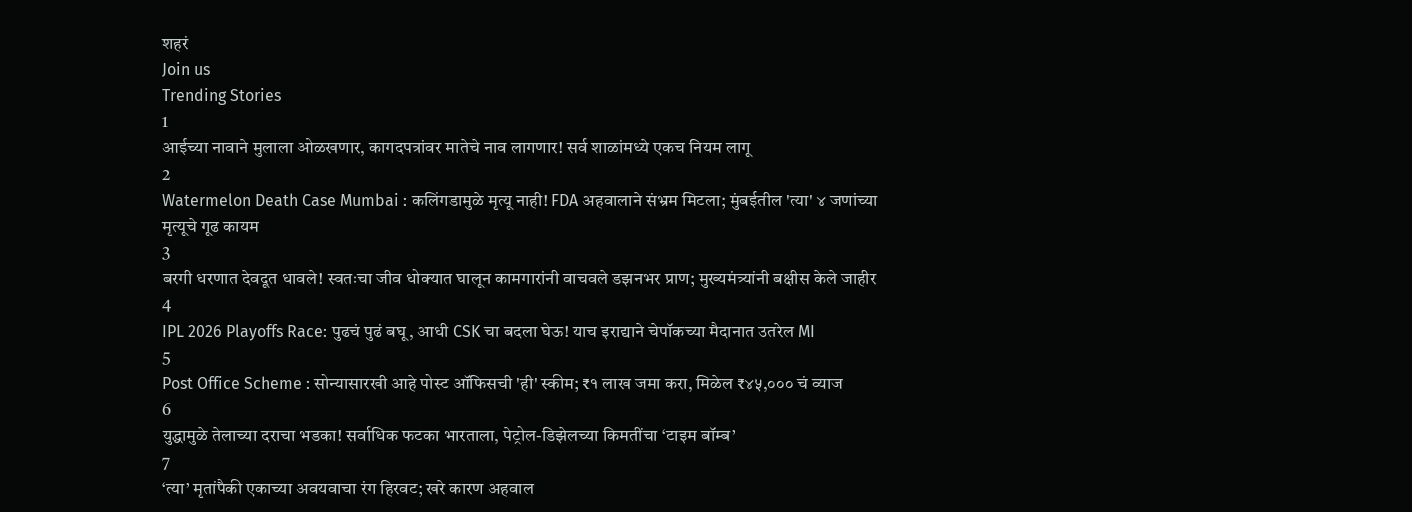शहरं
Join us
Trending Stories
1
आईच्या नावाने मुलाला ओळखणार, कागदपत्रांवर मातेचे नाव लागणार! सर्व शाळांमध्ये एकच नियम लागू
2
Watermelon Death Case Mumbai : कलिंगडामुळे मृत्यू नाही! FDA अहवालाने संभ्रम मिटला; मुंबईतील 'त्या' ४ जणांच्या मृत्यूचे गूढ कायम
3
बरगी धरणात देवदूत धावले! स्वतःचा जीव धोक्यात घालून कामगारांनी वाचवले डझनभर प्राण; मुख्यमंत्र्यांनी बक्षीस केले जाहीर
4
IPL 2026 Playoffs Race: पुढचं पुढं बघू, आधी CSK चा बदला घेऊ! याच इराद्याने चेपॉकच्या मैदानात उतरेल MI
5
Post Office Scheme : सोन्यासारखी आहे पोस्ट ऑफिसची 'ही' स्कीम; ₹१ लाख जमा करा, मिळेल ₹४५,००० चं व्याज
6
युद्धामुळे तेलाच्या दराचा भडका! सर्वाधिक फटका भारताला, पेट्रोल-डिझेलच्या किमतींचा ‘टाइम बॉम्ब’
7
‘त्या’ मृतांपैकी एकाच्या अवयवाचा रंग हिरवट; खरे कारण अहवाल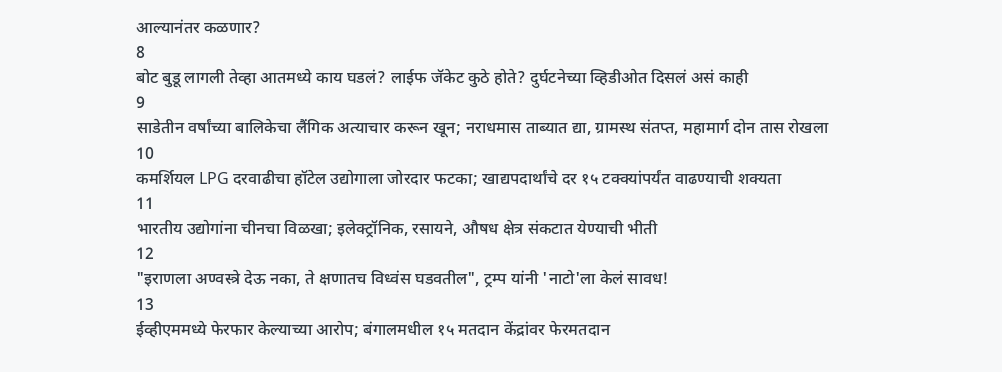आल्यानंतर कळणार?
8
बोट बुडू लागली तेव्हा आतमध्ये काय घडलं? लाईफ जॅकेट कुठे होते? दुर्घटनेच्या व्हिडीओत दिसलं असं काही
9
साडेतीन वर्षांच्या बालिकेचा लैंगिक अत्याचार करून खून; नराधमास ताब्यात द्या, ग्रामस्थ संतप्त, महामार्ग दोन तास रोखला
10
कमर्शियल LPG दरवाढीचा हॉटेल उद्योगाला जोरदार फटका; खाद्यपदार्थांचे दर १५ टक्क्यांपर्यंत वाढण्याची शक्यता
11
भारतीय उद्योगांना चीनचा विळखा; इलेक्ट्रॉनिक, रसायने, औषध क्षेत्र संकटात येण्याची भीती
12
"इराणला अण्वस्त्रे देऊ नका, ते क्षणातच विध्वंस घडवतील", ट्रम्प यांनी 'नाटो'ला केलं सावध!
13
ईव्हीएममध्ये फेरफार केल्याच्या आरोप; बंगालमधील १५ मतदान केंद्रांवर फेरमतदान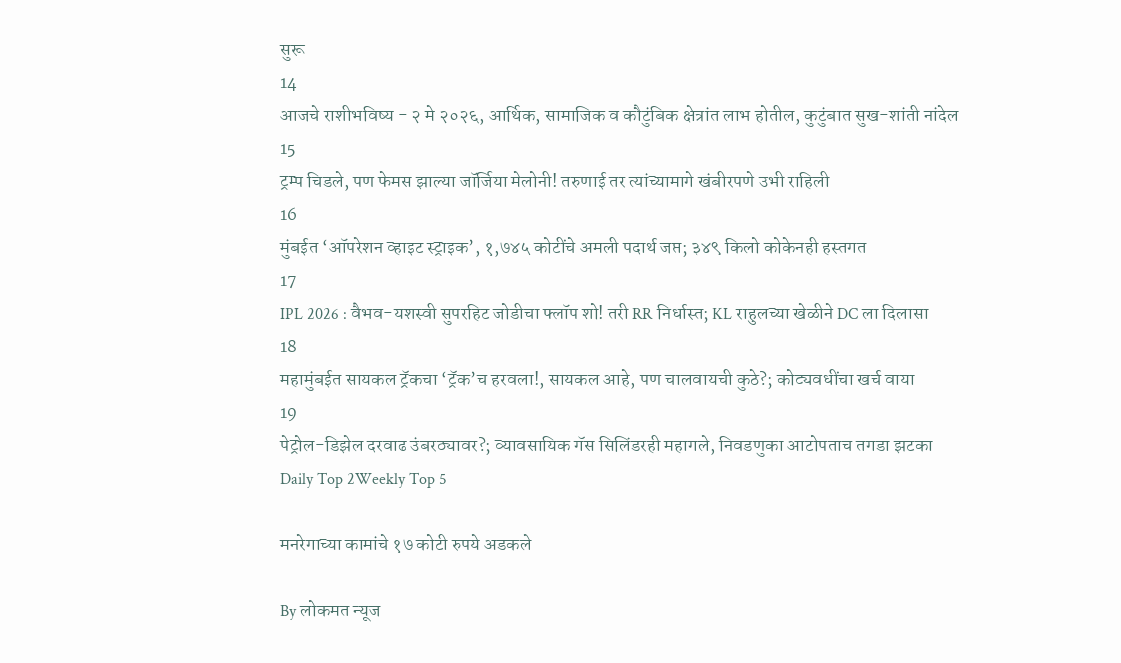सुरू
14
आजचे राशीभविष्य - २ मे २०२६, आर्थिक, सामाजिक व कौटुंबिक क्षेत्रांत लाभ होतील, कुटुंबात सुख-शांती नांदेल
15
ट्रम्प चिडले, पण फेमस झाल्या जॉर्जिया मेलोनी! तरुणाई तर त्यांच्यामागे खंबीरपणे उभी राहिली
16
मुंबईत ‘ऑपरेशन व्हाइट स्ट्राइक’, १,७४५ कोटींचे अमली पदार्थ जप्त; ३४९ किलो कोकेनही हस्तगत
17
IPL 2026 : वैभव-यशस्वी सुपरहिट जोडीचा फ्लॉप शो! तरी RR निर्धास्त; KL राहुलच्या खेळीने DC ला दिलासा
18
महामुंबईत सायकल ट्रॅकचा ‘ट्रॅक’च हरवला!, सायकल आहे, पण चालवायची कुठे?; कोट्यवधींचा खर्च वाया
19
पेट्रोल-डिझेल दरवाढ उंबरठ्यावर?; व्यावसायिक गॅस सिलिंडरही महागले, निवडणुका आटोपताच तगडा झटका
Daily Top 2Weekly Top 5

मनरेगाच्या कामांचे १७ कोटी रुपये अडकले

By लोकमत न्यूज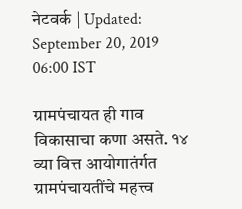नेटवर्क | Updated: September 20, 2019 06:00 IST

ग्रामपंचायत ही गाव विकासाचा कणा असते. १४ व्या वित्त आयोगातंर्गत ग्रामपंचायतींचे महत्त्व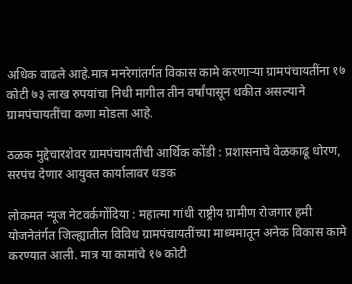अधिक वाढले आहे.मात्र मनरेगांतर्गत विकास कामे करणाऱ्या ग्रामपंचायतींना १७ कोटी ७३ लाख रुपयांचा निधी मागील तीन वर्षांपासून थकीत असल्याने ग्रामपंचायतींचा कणा मोडला आहे.

ठळक मुद्देचारशेवर ग्रामपंचायतींची आर्थिक कोंडी : प्रशासनाचे वेळकाढू धोरण, सरपंच देणार आयुक्त कार्यालावर धडक

लोकमत न्यूज नेटवर्कगोंदिया : महात्मा गांधी राष्ट्रीय ग्रामीण रोजगार हमी योजनेतंर्गत जिल्ह्यातील विविध ग्रामपंचायतींच्या माध्यमातून अनेक विकास कामे करण्यात आली. मात्र या कामांचे १७ कोटी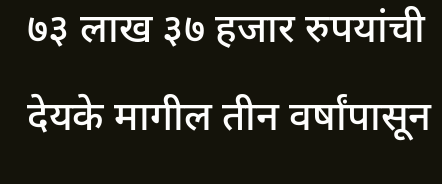७३ लाख ३७ हजार रुपयांची देयके मागील तीन वर्षांपासून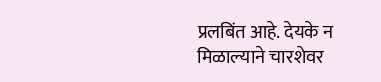प्रलबिंत आहे. देयके न मिळाल्याने चारशेवर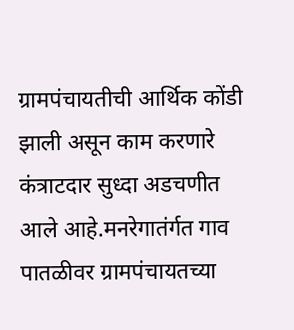ग्रामपंचायतीची आर्थिक कोंडी झाली असून काम करणारे कंत्राटदार सुध्दा अडचणीत आले आहे.मनरेगातंर्गत गाव पातळीवर ग्रामपंचायतच्या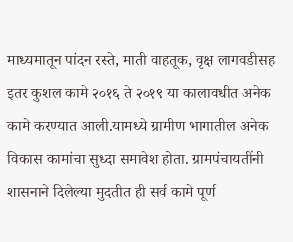माध्यमातून पांदन रस्ते, माती वाहतूक, वृक्ष लागवडीसह इतर कुशल कामे २०१६ ते २०१९ या कालावधीत अनेक कामे करण्यात आली.यामध्ये ग्रामीण भागातील अनेक विकास कामांचा सुध्दा समावेश होता. ग्रामपंचायतींनी शासनाने दिलेल्या मुदतीत ही सर्व कामे पूर्ण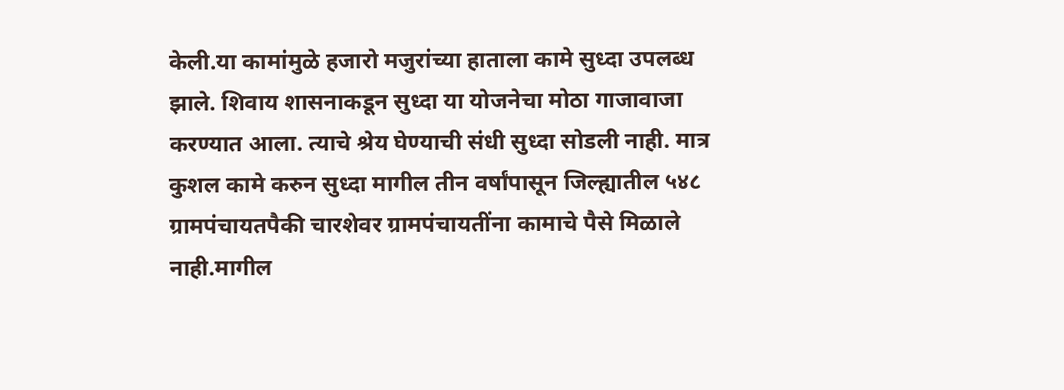केली.या कामांमुळे हजारो मजुरांच्या हाताला कामे सुध्दा उपलब्ध झाले. शिवाय शासनाकडून सुध्दा या योजनेचा मोठा गाजावाजा करण्यात आला. त्याचे श्रेय घेण्याची संधी सुध्दा सोडली नाही. मात्र कुशल कामे करुन सुध्दा मागील तीन वर्षांपासून जिल्ह्यातील ५४८ ग्रामपंचायतपैकी चारशेवर ग्रामपंचायतींना कामाचे पैसे मिळाले नाही.मागील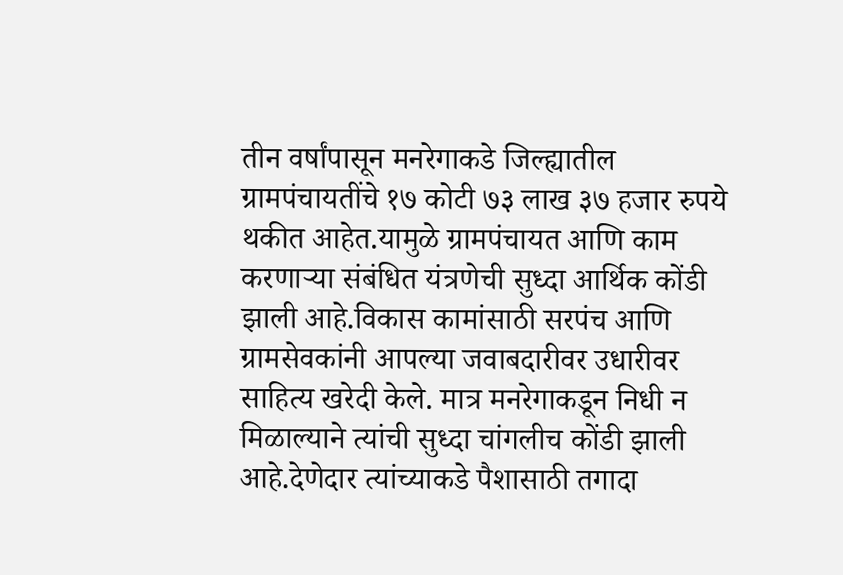तीन वर्षांपासून मनरेगाकडे जिल्ह्यातील ग्रामपंचायतींचे १७ कोटी ७३ लाख ३७ हजार रुपये थकीत आहेत.यामुळे ग्रामपंचायत आणि काम करणाऱ्या संबंधित यंत्रणेची सुध्दा आर्थिक कोंडी झाली आहे.विकास कामांसाठी सरपंच आणि ग्रामसेवकांनी आपल्या जवाबदारीवर उधारीवर साहित्य खरेदी केले. मात्र मनरेगाकडून निधी न मिळाल्याने त्यांची सुध्दा चांगलीच कोंडी झाली आहे.देणेदार त्यांच्याकडे पैशासाठी तगादा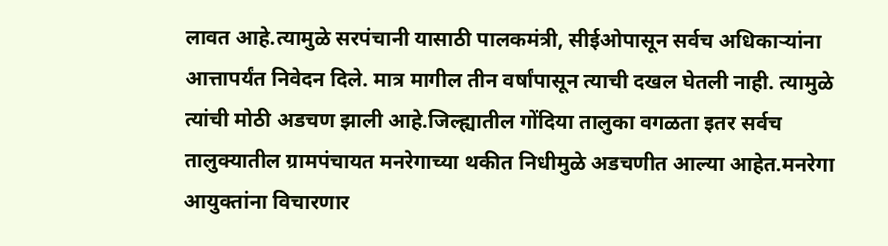लावत आहे.त्यामुळे सरपंचानी यासाठी पालकमंत्री, सीईओपासून सर्वच अधिकाऱ्यांना आत्तापर्यंत निवेदन दिले. मात्र मागील तीन वर्षांपासून त्याची दखल घेतली नाही. त्यामुळे त्यांची मोठी अडचण झाली आहे.जिल्ह्यातील गोंदिया तालुका वगळता इतर सर्वच तालुक्यातील ग्रामपंचायत मनरेगाच्या थकीत निधीमुळे अडचणीत आल्या आहेत.मनरेगा आयुक्तांना विचारणार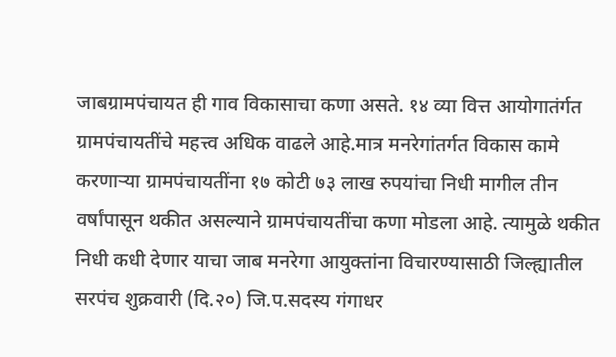जाबग्रामपंचायत ही गाव विकासाचा कणा असते. १४ व्या वित्त आयोगातंर्गत ग्रामपंचायतींचे महत्त्व अधिक वाढले आहे.मात्र मनरेगांतर्गत विकास कामे करणाऱ्या ग्रामपंचायतींना १७ कोटी ७३ लाख रुपयांचा निधी मागील तीन वर्षांपासून थकीत असल्याने ग्रामपंचायतींचा कणा मोडला आहे. त्यामुळे थकीत निधी कधी देणार याचा जाब मनरेगा आयुक्तांना विचारण्यासाठी जिल्ह्यातील सरपंच शुक्रवारी (दि.२०) जि.प.सदस्य गंगाधर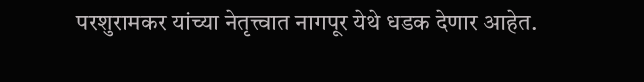परशुरामकर यांच्या नेतृत्त्वात नागपूर येथे धडक देणार आहेत.